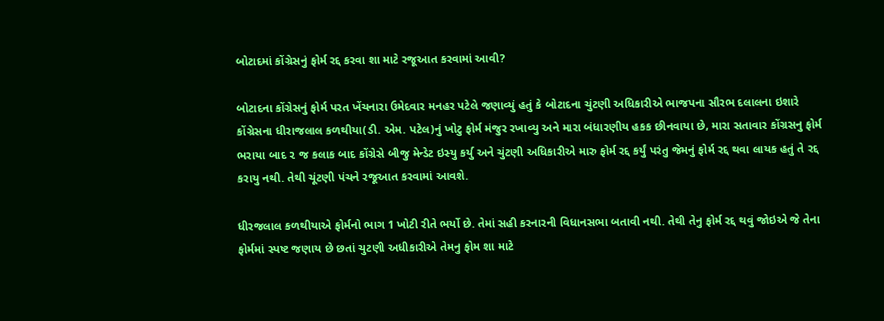બોટાદમાં કોંગ્રેસનું ફોર્મ રદ્દ કરવા શા માટે રજૂઆત કરવામાં આવી?

બોટાદના કોંગ્રેસનું ફોર્મ પરત ખેંચનારા ઉમેદવાર મનહર પટેલે જણાવ્યું હતું કે બોટાદના ચુંટણી અધિકારીએ ભાજપના સૌરભ દલાલના ઇશારે કોંગ્રેસના ધીરાજલાલ કળથીયા(ડી. એમ. પટેલ)નું ખોટુ ફોર્મ મંજુર રખાવ્યુ અને મારા બંધારણીય હકક છીનવાયા છે, મારા સતાવાર કોંગ્રસનુ ફોર્મ ભરાયા બાદ ૨ જ કલાક બાદ કોંગ્રેસે બીજુ મેન્ડેટ ઇસ્યુ કર્યુ અને ચુંટણી અધિકારીએ મારુ ફોર્મ રદ્દ કર્યું પરંતુ જેમનું ફોર્મ રદ્દ થવા લાયક હતું તે રદ્દ કરાયુ નથી. તેથી ચૂંટણી પંચને રજૂઆત કરવામાં આવશે.

ધીરજલાલ કળથીયાએ ફોર્મનો ભાગ 1 ખોટી રીતે ભર્યો છે. તેમાં સહી કરનારની વિધાનસભા બતાવી નથી. તેથી તેનુ ફોર્મ રદ્દ થવું જોઇએ જે તેના ફોર્મમાં સ્પષ્ટ જણાય છે છતાં ચુટણી અધીકારીએ તેમનુ ફોમ શા માટે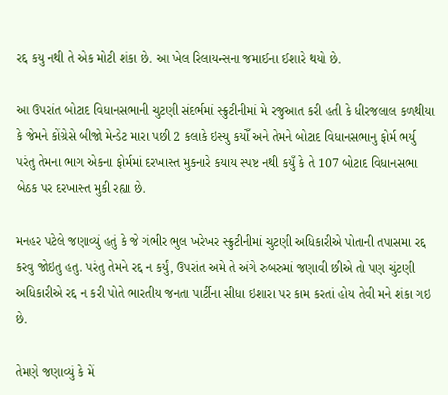રદ્દ કયુ નથી તે એક મોટી શંકા છે. આ ખેલ રિલાયન્સના જમાઈના ઈશારે થયો છે.

આ ઉપરાંત બોટાદ વિધાનસભાની ચુટણી સંદર્ભમાં સ્ક્રુટીનીમાં મે રજુઆત કરી હતી કે ધીરજલાલ કળથીયા કે જેમને કોંગ્રેસે બીજો મેન્ડેટ મારા પછી 2 કલાકે ઇસ્યુ કયોઁ અને તેમને બોટાદ વિધાનસભાનુ ફોર્મ ભર્યુ પરંતુ તેમના ભાગ એકના ફોર્મમાં દરખાસ્ત મુકનારે કયાય સ્પષ્ટ નથી કયુઁ કે તે 107 બોટાદ વિધાનસભા બેઠક પર દરખાસ્ત મુકી રહ્યા છે.

મનહર પટેલે જણાવ્યું હતું કે જે ગંભીર ભુલ ખરેખર સ્ક્રુટીનીમાં ચુટણી અધિકારીએ પોતાની તપાસમા રદ્દ કરવુ જોઇતુ હતુ. પરંતુ તેમને રદ્દ ન કર્યું, ઉપરાંત અમે તે અંગે રુબરુમાં જણાવી છીએ તો પણ ચુંટણી અધિકારીએ રદ્દ ન કરી પોતે ભારતીય જનતા પાર્ટીના સીધા ઇશારા પર કામ કરતાં હોય તેવી મને શંકા ગઇ છે.

તેમણે જણાવ્યું કે મેં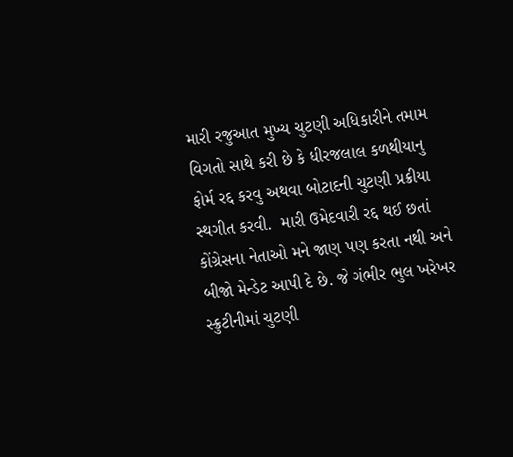મારી રજુઆત મુખ્ય ચુટણી અધિકારીને તમામ વિગતો સાથે કરી છે કે ધીરજલાલ કળથીયાનુ ફોર્મ રદ્દ કરવુ અથવા બોટાદની ચુટણી પ્રક્રીયા સ્થગીત કરવી.  મારી ઉમેદવારી રદ્દ થઈ છતાં કોંગ્રેસના નેતાઓ મને જાણ પણ કરતા નથી અને બીજો મેન્ડેટ આપી દે છે. જે ગંભીર ભુલ ખરેખર સ્ક્રુટીનીમાં ચુટણી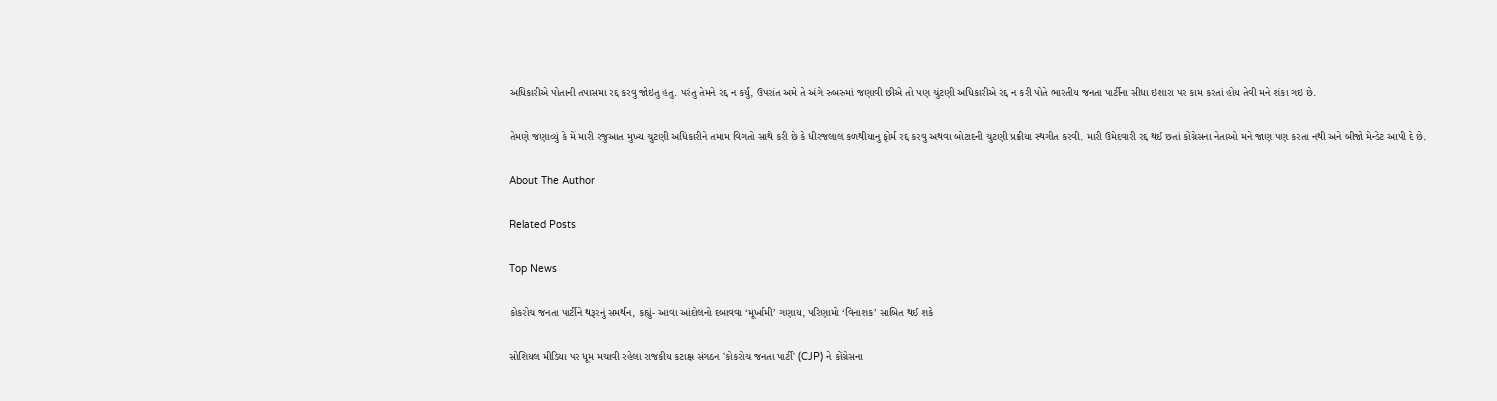અધિકારીએ પોતાની તપાસમા રદ્દ કરવુ જોઇતુ હતુ. પરંતુ તેમને રદ્દ ન કર્યું, ઉપરાંત અમે તે અંગે રુબરુમાં જણાવી છીએ તો પણ ચુંટણી અધિકારીએ રદ્દ ન કરી પોતે ભારતીય જનતા પાર્ટીના સીધા ઇશારા પર કામ કરતાં હોય તેવી મને શંકા ગઇ છે.

તેમણે જણાવ્યું કે મેં મારી રજુઆત મુખ્ય ચુટણી અધિકારીને તમામ વિગતો સાથે કરી છે કે ધીરજલાલ કળથીયાનુ ફોર્મ રદ્દ કરવુ અથવા બોટાદની ચુટણી પ્રક્રીયા સ્થગીત કરવી. મારી ઉમેદવારી રદ્દ થઈ છતાં કોંગ્રેસના નેતાઓ મને જાણ પણ કરતા નથી અને બીજો મેન્ડેટ આપી દે છે.

About The Author

Related Posts

Top News

કોકરોચ જનતા પાર્ટીને થરૂરનું સમર્થન, કહ્યું- આવા આંદોલનો દબાવવા ‘મૂર્ખામી’ ગણાય, પરિણામો ‘વિનાશક’ સાબિત થઈ શકે

સોશિયલ મીડિયા પર ધૂમ મચાવી રહેલા રાજકીય કટાક્ષ સંગઠન 'કોકરોચ જનતા પાર્ટી' (CJP) ને કોંગ્રેસના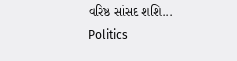વરિષ્ઠ સાંસદ શશિ...
Politics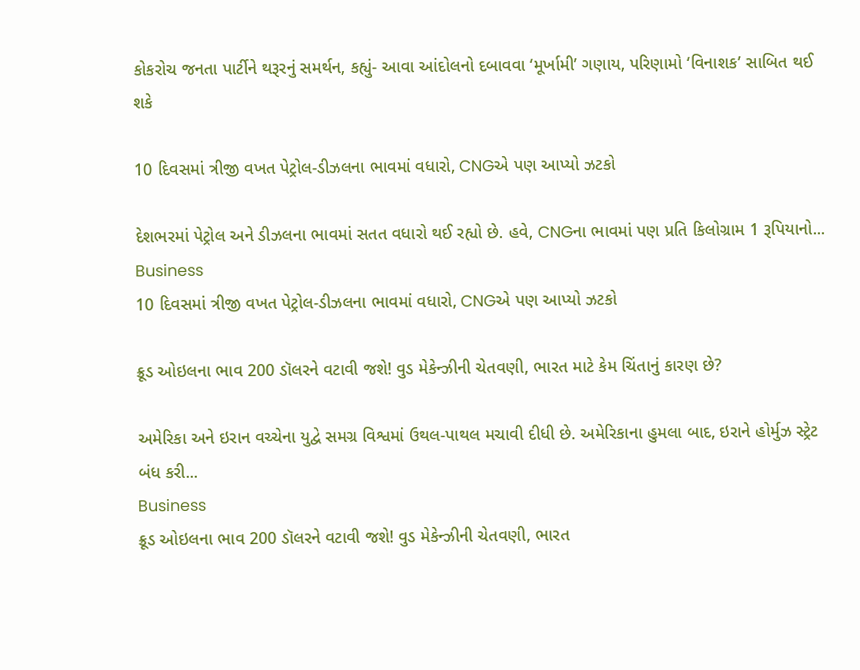કોકરોચ જનતા પાર્ટીને થરૂરનું સમર્થન, કહ્યું- આવા આંદોલનો દબાવવા ‘મૂર્ખામી’ ગણાય, પરિણામો ‘વિનાશક’ સાબિત થઈ શકે

10 દિવસમાં ત્રીજી વખત પેટ્રોલ-ડીઝલના ભાવમાં વધારો, CNGએ પણ આપ્યો ઝટકો

દેશભરમાં પેટ્રોલ અને ડીઝલના ભાવમાં સતત વધારો થઈ રહ્યો છે. હવે, CNGના ભાવમાં પણ પ્રતિ કિલોગ્રામ 1 રૂપિયાનો...
Business
10 દિવસમાં ત્રીજી વખત પેટ્રોલ-ડીઝલના ભાવમાં વધારો, CNGએ પણ આપ્યો ઝટકો

ક્રૂડ ઓઇલના ભાવ 200 ડૉલરને વટાવી જશે! વુડ મેકેન્ઝીની ચેતવણી, ભારત માટે કેમ ચિંતાનું કારણ છે?

અમેરિકા અને ઇરાન વચ્ચેના યુદ્વે સમગ્ર વિશ્વમાં ઉથલ-પાથલ મચાવી દીધી છે. અમેરિકાના હુમલા બાદ, ઇરાને હોર્મુઝ સ્ટ્રેટ બંધ કરી...
Business
ક્રૂડ ઓઇલના ભાવ 200 ડૉલરને વટાવી જશે! વુડ મેકેન્ઝીની ચેતવણી, ભારત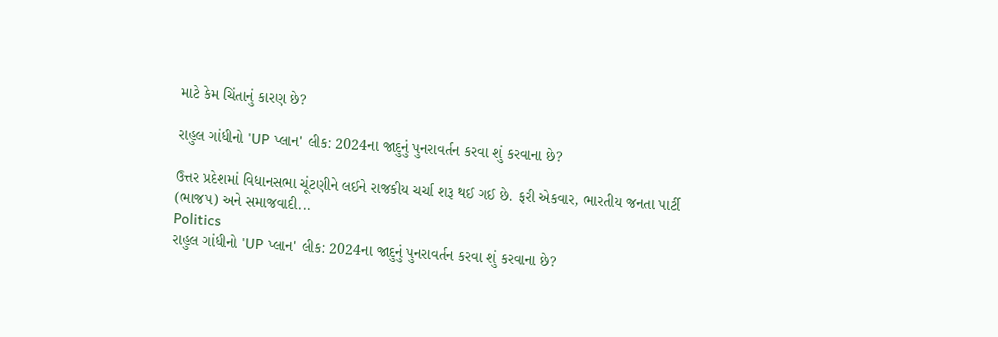માટે કેમ ચિંતાનું કારણ છે?

રાહુલ ગાંધીનો 'UP પ્લાન' લીક: 2024ના જાદુનું પુનરાવર્તન કરવા શું કરવાના છે?

ઉત્તર પ્રદેશમાં વિધાનસભા ચૂંટણીને લઈને રાજકીય ચર્ચા શરૂ થઈ ગઈ છે. ફરી એકવાર, ભારતીય જનતા પાર્ટી (ભાજપ) અને સમાજવાદી...
Politics
રાહુલ ગાંધીનો 'UP પ્લાન' લીક: 2024ના જાદુનું પુનરાવર્તન કરવા શું કરવાના છે?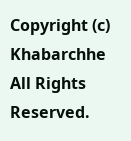Copyright (c) Khabarchhe All Rights Reserved.